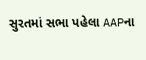સુરતમાં સભા પહેલા AAPના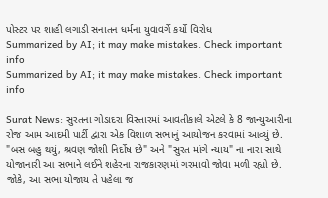પોસ્ટર પર શાહી લગાડી સનાતન ધર્મના યુવાવર્ગે કર્યો વિરોધ
Summarized by AI; it may make mistakes. Check important info
Summarized by AI; it may make mistakes. Check important info

Surat News: સુરતના ગોડાદરા વિસ્તારમાં આવતીકાલે એટલે કે 8 જાન્યુઆરીના રોજ આમ આદમી પાર્ટી દ્વારા એક વિશાળ સભાનું આયોજન કરવામાં આવ્યું છે. "બસ બહુ થયું, શ્રવણ જોશી નિર્દોષ છે" અને "સુરત માંગે ન્યાય" ના નારા સાથે યોજાનારી આ સભાને લઈને શહેરના રાજકારણમાં ગરમાવો જોવા મળી રહ્યો છે. જોકે, આ સભા યોજાય તે પહેલા જ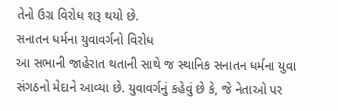તેનો ઉગ્ર વિરોધ શરૂ થયો છે.
સનાતન ધર્મના યુવાવર્ગનો વિરોધ
આ સભાની જાહેરાત થતાની સાથે જ સ્થાનિક સનાતન ધર્મના યુવા સંગઠનો મેદાને આવ્યા છે. યુવાવર્ગનું કહેવું છે કે, જે નેતાઓ પર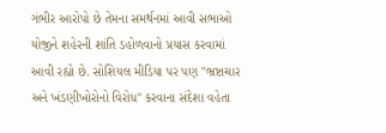ગંભીર આરોપો છે તેમના સમર્થનમાં આવી સભાઓ યોજીને શહેરની શાંતિ ડહોળવાનો પ્રયાસ કરવામાં આવી રહ્યો છે. સોશિયલ મીડિયા પર પણ "ભ્રષ્ટાચાર અને ખંડણીખોરોનો વિરોધ" કરવાના સંદેશા વહેતા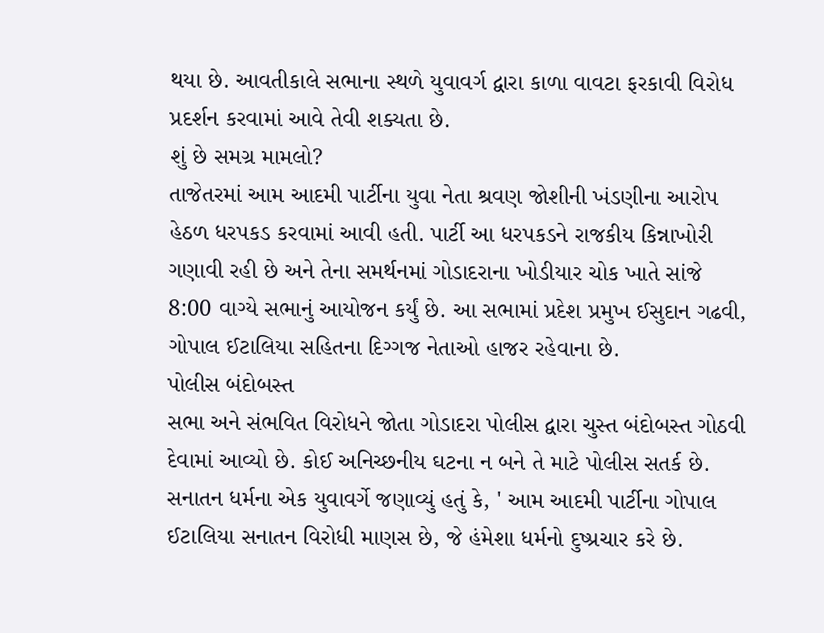થયા છે. આવતીકાલે સભાના સ્થળે યુવાવર્ગ દ્વારા કાળા વાવટા ફરકાવી વિરોધ પ્રદર્શન કરવામાં આવે તેવી શક્યતા છે.
શું છે સમગ્ર મામલો?
તાજેતરમાં આમ આદમી પાર્ટીના યુવા નેતા શ્રવણ જોશીની ખંડણીના આરોપ હેઠળ ધરપકડ કરવામાં આવી હતી. પાર્ટી આ ધરપકડને રાજકીય કિન્નાખોરી ગણાવી રહી છે અને તેના સમર્થનમાં ગોડાદરાના ખોડીયાર ચોક ખાતે સાંજે 8:00 વાગ્યે સભાનું આયોજન કર્યું છે. આ સભામાં પ્રદેશ પ્રમુખ ઈસુદાન ગઢવી, ગોપાલ ઈટાલિયા સહિતના દિગ્ગજ નેતાઓ હાજર રહેવાના છે.
પોલીસ બંદોબસ્ત
સભા અને સંભવિત વિરોધને જોતા ગોડાદરા પોલીસ દ્વારા ચુસ્ત બંદોબસ્ત ગોઠવી દેવામાં આવ્યો છે. કોઈ અનિચ્છનીય ઘટના ન બને તે માટે પોલીસ સતર્ક છે.
સનાતન ધર્મના એક યુવાવર્ગે જણાવ્યું હતું કે, ' આમ આદમી પાર્ટીના ગોપાલ ઈટાલિયા સનાતન વિરોધી માણસ છે, જે હંમેશા ધર્મનો દુષ્પ્રચાર કરે છે.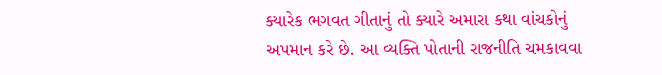ક્યારેક ભગવત ગીતાનું તો ક્યારે અમારા કથા વાંચકોનું અપમાન કરે છે. આ વ્યક્તિ પોતાની રાજનીતિ ચમકાવવા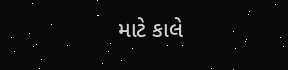માટે કાલે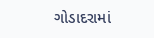ગોડાદરામાં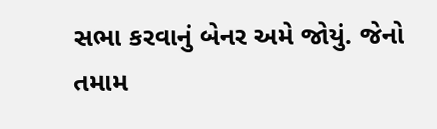સભા કરવાનું બેનર અમે જોયું. જેનો તમામ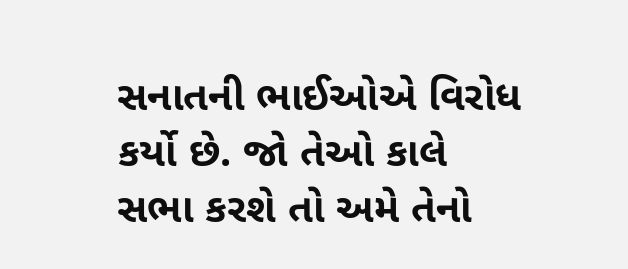સનાતની ભાઈઓએ વિરોધ કર્યો છે. જો તેઓ કાલે સભા કરશે તો અમે તેનો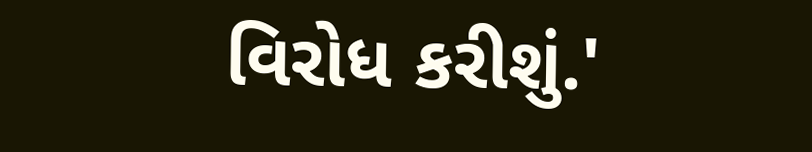વિરોધ કરીશું.'